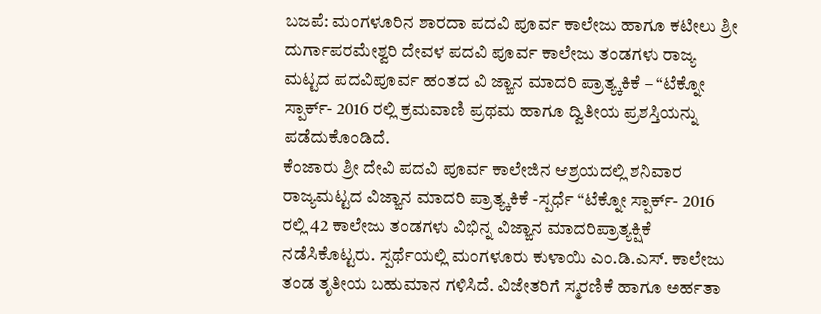ಬಜಪೆ: ಮಂಗಳೂರಿನ ಶಾರದಾ ಪದವಿ ಪೂರ್ವ ಕಾಲೇಜು ಹಾಗೂ ಕಟೀಲು ಶ್ರೀ ದುರ್ಗಾಪರಮೇಶ್ವರಿ ದೇವಳ ಪದವಿ ಪೂರ್ವ ಕಾಲೇಜು ತಂಡಗಳು ರಾಜ್ಯ ಮಟ್ಟದ ಪದವಿಪೂರ್ವ ಹಂತದ ವಿ ಜ್ಙಾನ ಮಾದರಿ ಪ್ರಾತ್ಯ್ಕಕಿಕೆ – “ಟೆಕ್ನೋ ಸ್ಪಾರ್ಕ್- 2016 ರಲ್ಲಿ ಕ್ರಮವಾಣಿ ಪ್ರಥಮ ಹಾಗೂ ದ್ವಿತೀಯ ಪ್ರಶಸ್ತಿಯನ್ನು ಪಡೆದುಕೊಂಡಿದೆ.
ಕೆಂಜಾರು ಶ್ರೀ ದೇವಿ ಪದವಿ ಪೂರ್ವ ಕಾಲೇಜಿನ ಆಶ್ರಯದಲ್ಲಿ ಶನಿವಾರ ರಾಜ್ಯಮಟ್ಟದ ವಿಜ್ಙಾನ ಮಾದರಿ ಪ್ರಾತ್ಯ್ಕಕಿಕೆ -ಸ್ಪರ್ಧೆ “ಟೆಕ್ನೋ ಸ್ಪಾರ್ಕ್- 2016 ರಲ್ಲಿ 42 ಕಾಲೇಜು ತಂಡಗಳು ವಿಭಿನ್ನ ವಿಜ್ಙಾನ ಮಾದರಿಪ್ರಾತ್ಯಕ್ಷಿಕೆ ನಡೆಸಿಕೊಟ್ಟರು. ಸ್ಪರ್ಥೆಯಲ್ಲಿ ಮಂಗಳೂರು ಕುಳಾಯಿ ಎಂ.ಡಿ.ಎಸ್. ಕಾಲೇಜು ತಂಡ ತೃತೀಯ ಬಹುಮಾನ ಗಳಿಸಿದೆ. ವಿಜೇತರಿಗೆ ಸ್ಮರಣಿಕೆ ಹಾಗೂ ಅರ್ಹತಾ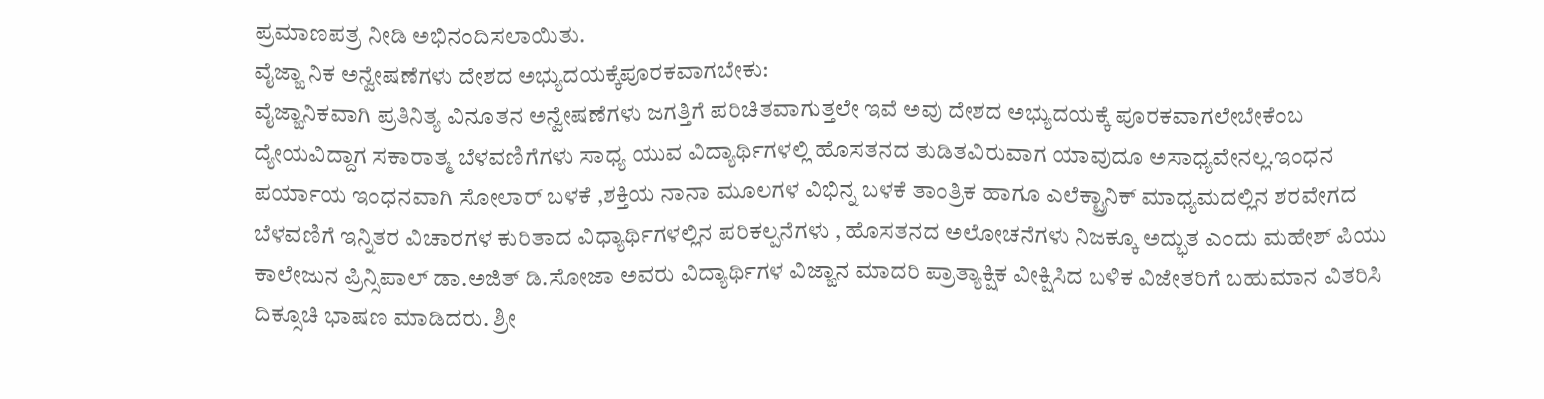ಪ್ರಮಾಣಪತ್ರ ನೀಡಿ ಅಭಿನಂದಿಸಲಾಯಿತು.
ವೈಜ್ಙಾ ನಿಕ ಅನ್ವೇಷಣೆಗಳು ದೇಶದ ಅಭ್ಯುದಯಕ್ಕೆಪೂರಕವಾಗಬೇಕು:
ವೈಜ್ಙಾನಿಕವಾಗಿ ಪ್ರತಿನಿತ್ಯ ವಿನೂತನ ಅನ್ವೇಷಣೆಗಳು ಜಗತ್ತಿಗೆ ಪರಿಚಿತವಾಗುತ್ತಲೇ ಇವೆ ಅವು ದೇಶದ ಅಭ್ಯುದಯಕ್ಕೆ ಪೂರಕವಾಗಲೇಬೇಕೆಂಬ ದ್ಯೇಯವಿದ್ದಾಗ ಸಕಾರಾತ್ಮ ಬೆಳವಣಿಗೆಗಳು ಸಾಧ್ಯ ಯುವ ವಿದ್ಯಾರ್ಥಿಗಳಲ್ಲಿ ಹೊಸತನದ ತುಡಿತವಿರುವಾಗ ಯಾವುದೂ ಅಸಾಧ್ಯವೇನಲ್ಲ.ಇಂಧನ ಪರ್ಯಾಯ ಇಂಧನವಾಗಿ ಸೋಲಾರ್ ಬಳಕೆ ,ಶಕ್ತಿಯ ನಾನಾ ಮೂಲಗಳ ವಿಭಿನ್ನ ಬಳಕೆ ತಾಂತ್ರಿಕ ಹಾಗೂ ಎಲೆಕ್ಟ್ರಾನಿಕ್ ಮಾಧ್ಯಮದಲ್ಲಿನ ಶರವೇಗದ ಬೆಳವಣಿಗೆ ಇನ್ನಿತರ ವಿಚಾರಗಳ ಕುರಿತಾದ ವಿಧ್ಯಾರ್ಥಿಗಳಲ್ಲಿನ ಪರಿಕಲ್ಪನೆಗಳು , ಹೊಸತನದ ಅಲೋಚನೆಗಳು ನಿಜಕ್ಕೂ ಅದ್ಭುತ ಎಂದು ಮಹೇಶ್ ಪಿಯು ಕಾಲೇಜುನ ಪ್ರಿನ್ಸಿಪಾಲ್ ಡಾ.ಅಜಿತ್ ಡಿ.ಸೋಜಾ ಅವರು ವಿದ್ಯಾರ್ಥಿಗಳ ವಿಜ್ಙಾನ ಮಾದರಿ ಪ್ರಾತ್ಯಾಕ್ಷಿಕ ವೀಕ್ಷಿಸಿದ ಬಳಿಕ ವಿಜೇತರಿಗೆ ಬಹುಮಾನ ವಿತರಿಸಿ ದಿಕ್ಸೂಚಿ ಭಾಷಣ ಮಾಡಿದರು. ಶ್ರೀ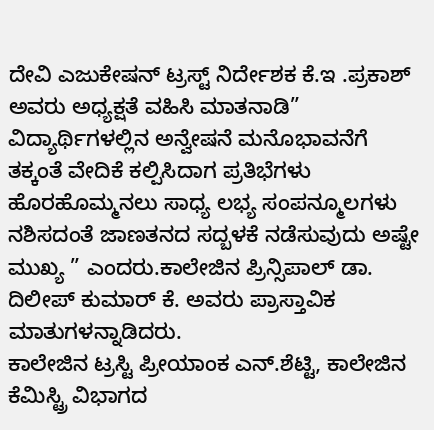ದೇವಿ ಎಜುಕೇಷನ್ ಟ್ರಸ್ಟ್ ನಿರ್ದೇಶಕ ಕೆ.ಇ .ಪ್ರಕಾಶ್ ಅವರು ಅಧ್ಯಕ್ಷತೆ ವಹಿಸಿ ಮಾತನಾಡಿ” ವಿದ್ಯಾರ್ಥಿಗಳಲ್ಲಿನ ಅನ್ವೇಷನೆ ಮನೊಭಾವನೆಗೆ ತಕ್ಕಂತೆ ವೇದಿಕೆ ಕಲ್ಪಿಸಿದಾಗ ಪ್ರತಿಭೆಗಳು ಹೊರಹೊಮ್ಮನಲು ಸಾಧ್ಯ ಲಭ್ಯ ಸಂಪನ್ಮೂಲಗಳು ನಶಿಸದಂತೆ ಜಾಣತನದ ಸದ್ಬಳಕೆ ನಡೆಸುವುದು ಅಷ್ಟೇ ಮುಖ್ಯ ” ಎಂದರು.ಕಾಲೇಜಿನ ಪ್ರಿನ್ಸಿಪಾಲ್ ಡಾ. ದಿಲೀಪ್ ಕುಮಾರ್ ಕೆ. ಅವರು ಪ್ರಾಸ್ತಾವಿಕ ಮಾತುಗಳನ್ನಾಡಿದರು.
ಕಾಲೇಜಿನ ಟ್ರಸ್ಟಿ ಪ್ರೀಯಾಂಕ ಎನ್.ಶೆಟ್ಟಿ, ಕಾಲೇಜಿನ ಕೆಮಿಸ್ಟ್ರಿ ವಿಭಾಗದ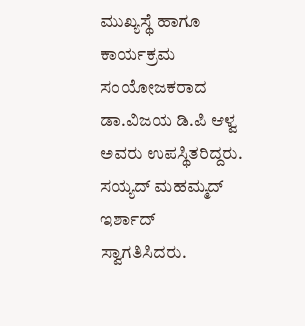ಮುಖ್ಯಸ್ಥೆ ಹಾಗೂ ಕಾರ್ಯಕ್ರಮ ಸಂಯೋಜಕರಾದ ಡಾ.ವಿಜಯ ಡಿ.ಪಿ ಆಳ್ವ ಅವರು ಉಪಸ್ಥಿತರಿದ್ದರು. ಸಯ್ಯದ್ ಮಹಮ್ಮದ್ ಇರ್ಶಾದ್ ಸ್ವಾಗತಿಸಿದರು.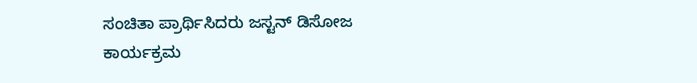ಸಂಚಿತಾ ಪ್ರಾರ್ಥಿಸಿದರು ಜಸ್ಟನ್ ಡಿಸೋಜ ಕಾರ್ಯಕ್ರಮ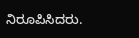ನಿರೂಪಿಸಿದರು.